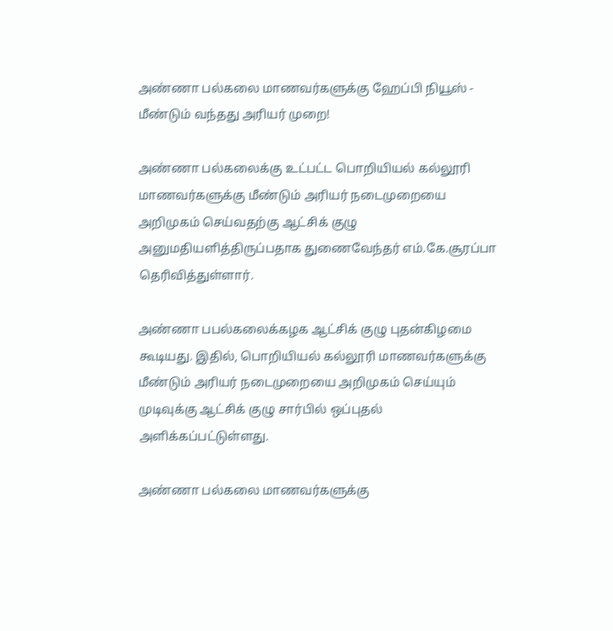அண்ணா பல்கலை மாணவர்களுக்கு ஹேப்பி நியூஸ் - மீண்டும் வந்தது அரியர் முறை!

அண்ணா பல்கலைக்கு உட்பட்ட பொறியியல் கல்லூரி மாணவர்களுக்கு மீண்டும் அரியர் நடைமுறையை அறிமுகம் செய்வதற்கு ஆட்சிக் குழு அனுமதியளித்திருப்பதாக துணைவேந்தர் எம்.கே.சூரப்பா தெரிவித்துள்ளார்.

அண்ணா பபல்கலைக்கழக ஆட்சிக் குழு புதன்கிழமை கூடியது. இதில், பொறியியல் கல்லூரி மாணவர்களுக்கு மீண்டும் அரியர் நடைமுறையை அறிமுகம் செய்யும் முடிவுக்கு ஆட்சிக் குழு சார்பில் ஒப்புதல் அளிக்கப்பட்டுள்ளது.

அண்ணா பல்கலை மாணவர்களுக்கு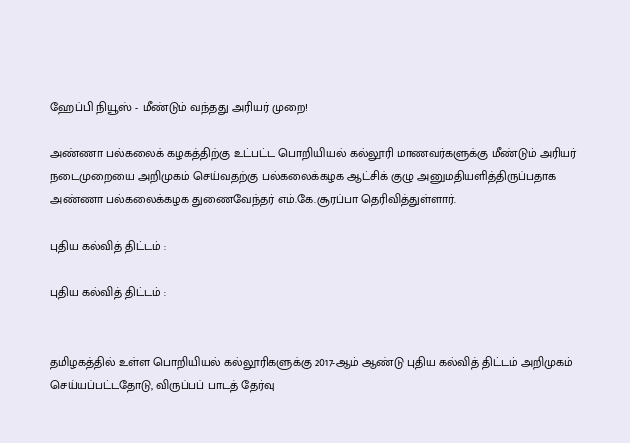ஹேப்பி நியூஸ் - மீண்டும் வந்தது அரியர் முறை!

அண்ணா பல்கலைக் கழகத்திற்கு உட்பட்ட பொறியியல் கல்லூரி மாணவர்களுக்கு மீண்டும் அரியர் நடைமுறையை அறிமுகம் செய்வதற்கு பல்கலைக்கழக ஆட்சிக் குழு அனுமதியளித்திருப்பதாக அண்ணா பல்கலைக்கழக துணைவேந்தர் எம்.கே.சூரப்பா தெரிவித்துள்ளார்.

புதிய கல்வித் திட்டம் :

புதிய கல்வித் திட்டம் :


தமிழகத்தில் உள்ள பொறியியல் கல்லூரிகளுக்கு 2017-ஆம் ஆண்டு புதிய கல்வித் திட்டம் அறிமுகம் செய்யப்பட்டதோடு, விருப்பப் பாடத் தேர்வு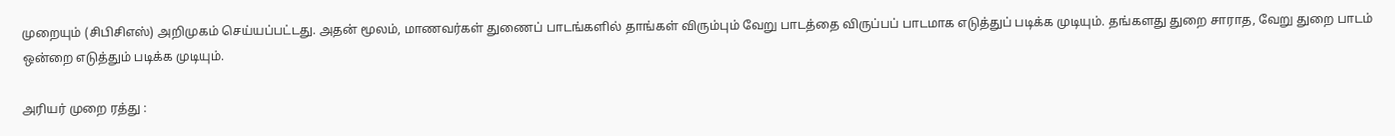முறையும் (சிபிசிஎஸ்) அறிமுகம் செய்யப்பட்டது. அதன் மூலம், மாணவர்கள் துணைப் பாடங்களில் தாங்கள் விரும்பும் வேறு பாடத்தை விருப்பப் பாடமாக எடுத்துப் படிக்க முடியும். தங்களது துறை சாராத, வேறு துறை பாடம் ஒன்றை எடுத்தும் படிக்க முடியும்.

அரியர் முறை ரத்து :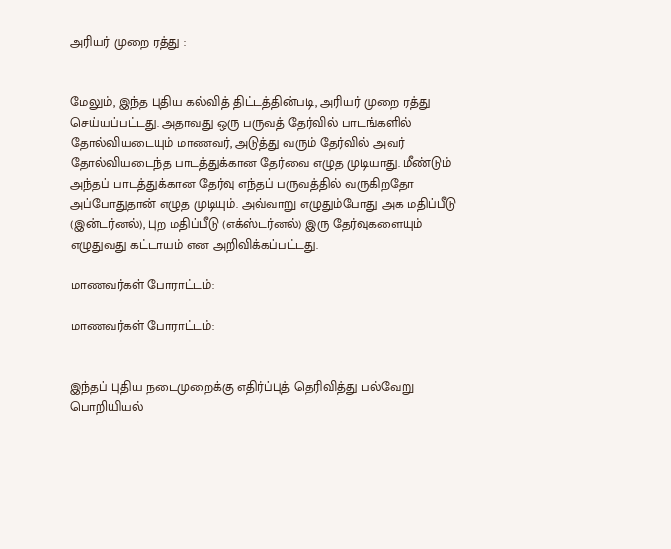அரியர் முறை ரத்து :


மேலும், இந்த புதிய கல்வித் திட்டத்தின்படி, அரியர் முறை ரத்து செய்யப்பட்டது. அதாவது ஒரு பருவத் தேர்வில் பாடங்களில் தோல்வியடையும் மாணவர், அடுத்து வரும் தேர்வில் அவர் தோல்வியடைந்த பாடத்துக்கான தேர்வை எழுத முடியாது. மீண்டும் அந்தப் பாடத்துக்கான தேர்வு எந்தப் பருவத்தில் வருகிறதோ அப்போதுதான் எழுத முடியும். அவ்வாறு எழுதும்போது அக மதிப்பீடு (இன்டர்னல்), புற மதிப்பீடு (எக்ஸ்டர்னல்) இரு தேர்வுகளையும் எழுதுவது கட்டாயம் என அறிவிக்கப்பட்டது.

மாணவர்கள் போராட்டம்:

மாணவர்கள் போராட்டம்:


இந்தப் புதிய நடைமுறைக்கு எதிர்ப்புத் தெரிவித்து பல்வேறு பொறியியல்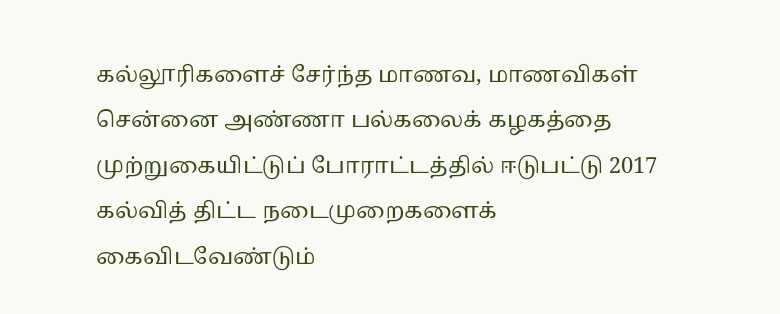கல்லூரிகளைச் சேர்ந்த மாணவ, மாணவிகள் சென்னை அண்ணா பல்கலைக் கழகத்தை முற்றுகையிட்டுப் போராட்டத்தில் ஈடுபட்டு 2017 கல்வித் திட்ட நடைமுறைகளைக் கைவிடவேண்டும்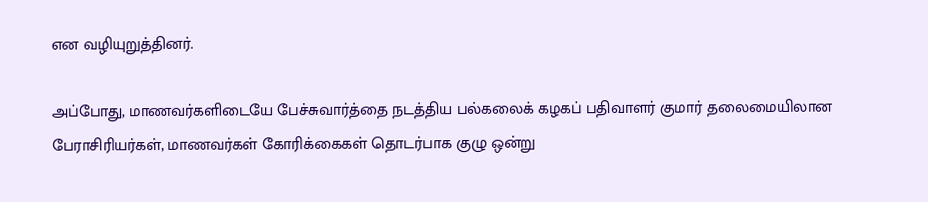என வழியுறுத்தினர்.

அப்போது, மாணவர்களிடையே பேச்சுவார்த்தை நடத்திய பல்கலைக் கழகப் பதிவாளர் குமார் தலைமையிலான பேராசிரியர்கள், மாணவர்கள் கோரிக்கைகள் தொடர்பாக குழு ஒன்று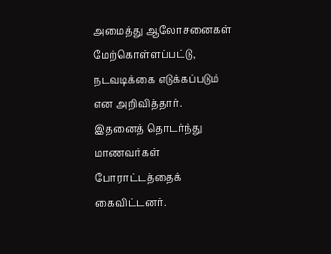அமைத்து ஆலோசனைகள் மேற்கொள்ளப்பட்டு, நடவடிக்கை எடுக்கப்படும் என அறிவித்தார். இதனைத் தொடர்ந்து மாணவர்கள் போராட்டத்தைக் கைவிட்டனர்.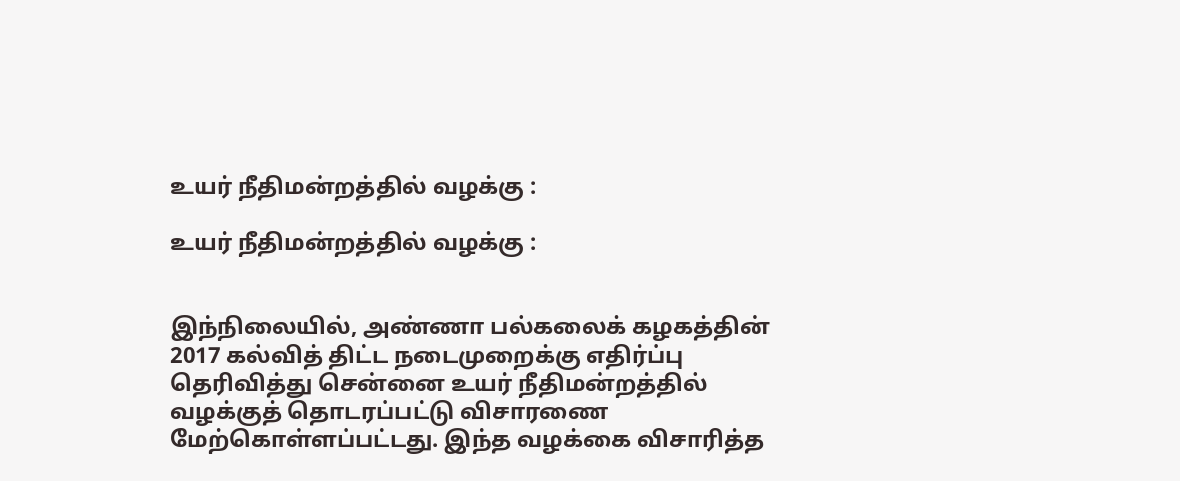உயர் நீதிமன்றத்தில் வழக்கு :

உயர் நீதிமன்றத்தில் வழக்கு :


இந்நிலையில், அண்ணா பல்கலைக் கழகத்தின் 2017 கல்வித் திட்ட நடைமுறைக்கு எதிர்ப்பு தெரிவித்து சென்னை உயர் நீதிமன்றத்தில் வழக்குத் தொடரப்பட்டு விசாரணை மேற்கொள்ளப்பட்டது. இந்த வழக்கை விசாரித்த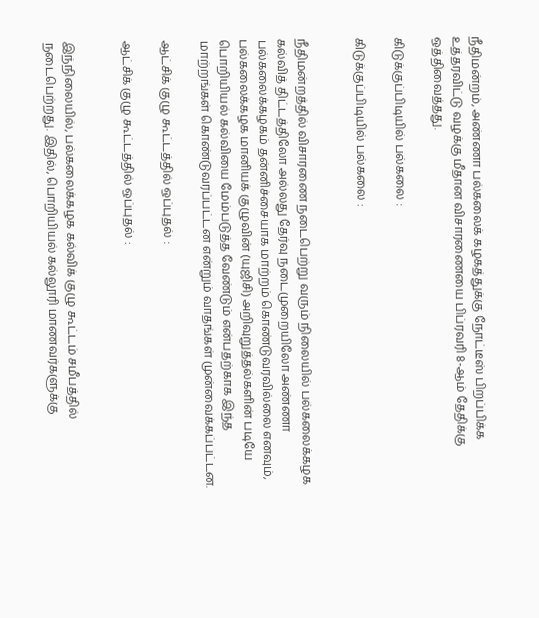நீதிமன்றம், அண்ணா பல்கலைக் கழகத்துக்கு நோட்டீஸ் பிறப்பிக்க உத்தரவிட்டு வழக்கு மீதான விசாரணையை பிப்ரவரி 8-ஆம் தேதிக்கு ஒத்திவைத்தது.

கிடுக்குப்பிடியில் பல்கலை :

கிடுக்குப்பிடியில் பல்கலை :


நீதிமன்றத்தில் விசாரணை நடைபெற்று வரும் நிலையில் பல்கலைக்கழக கல்வித் திட்டத்திலோ அல்லது தேர்வு நடைமுறையிலோ அண்ணா பல்கலைக்கழகம் தன்னிச்சையாக மாற்றம் கொண்டுவரவில்லை எனவும், பல்கலைக்கழக மானியக் குழுவின் (யுஜிசி) அறிவுறுத்தல்களின் படியே பொறியியல் கல்வியை மேம்படுத்த வேண்டும் என்பதற்காக இந்த மாற்றங்கள் கொண்டுவரப்பட்டன என்றும் வாதங்கள் முன்வைக்கப்பட்டன.

ஆட்சிக் குழு கூட்டத்தில் ஒப்புதல் :

ஆட்சிக் குழு கூட்டத்தில் ஒப்புதல் :


இந்நிலையில், பல்கலைக்கழக கல்விக் குழு கூட்டம் சமீபத்தில் நடைபெற்றது. இதில், பொறியியல் கல்லூரி மாணவர்களுக்கு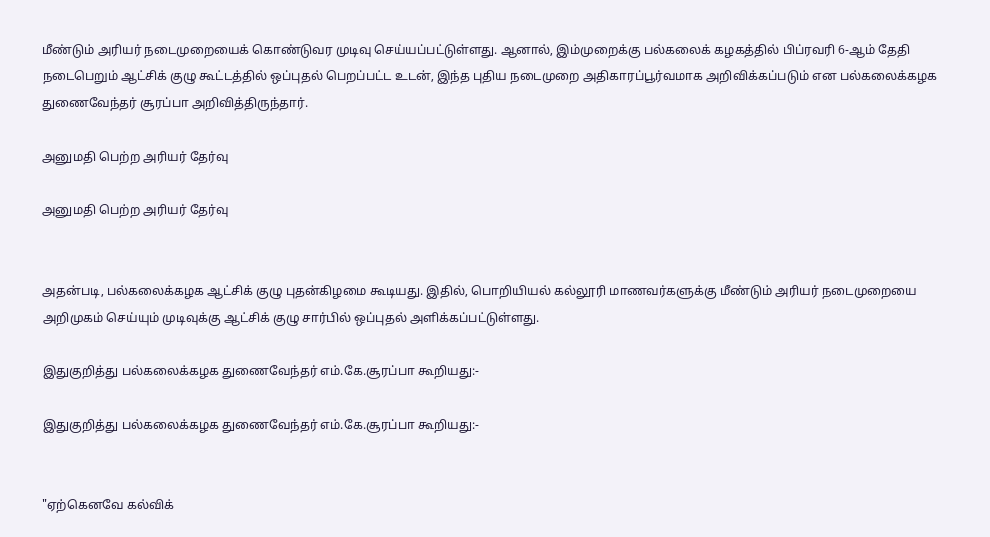மீண்டும் அரியர் நடைமுறையைக் கொண்டுவர முடிவு செய்யப்பட்டுள்ளது. ஆனால், இம்முறைக்கு பல்கலைக் கழகத்தில் பிப்ரவரி 6-ஆம் தேதி நடைபெறும் ஆட்சிக் குழு கூட்டத்தில் ஒப்புதல் பெறப்பட்ட உடன், இந்த புதிய நடைமுறை அதிகாரப்பூர்வமாக அறிவிக்கப்படும் என பல்கலைக்கழக துணைவேந்தர் சூரப்பா அறிவித்திருந்தார்.

அனுமதி பெற்ற அரியர் தேர்வு

அனுமதி பெற்ற அரியர் தேர்வு


அதன்படி, பல்கலைக்கழக ஆட்சிக் குழு புதன்கிழமை கூடியது. இதில், பொறியியல் கல்லூரி மாணவர்களுக்கு மீண்டும் அரியர் நடைமுறையை அறிமுகம் செய்யும் முடிவுக்கு ஆட்சிக் குழு சார்பில் ஒப்புதல் அளிக்கப்பட்டுள்ளது.

இதுகுறித்து பல்கலைக்கழக துணைவேந்தர் எம்.கே.சூரப்பா கூறியது:-

இதுகுறித்து பல்கலைக்கழக துணைவேந்தர் எம்.கே.சூரப்பா கூறியது:-


"ஏற்கெனவே கல்விக்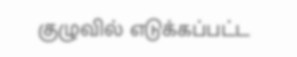குழுவில் எடுக்கப்பட்ட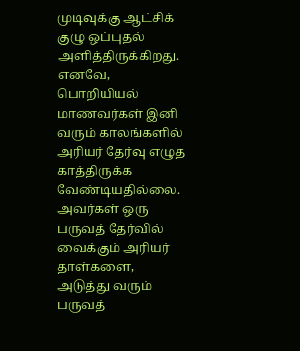முடிவுக்கு ஆட்சிக் குழு ஒப்புதல் அளித்திருக்கிறது. எனவே, பொறியியல் மாணவர்கள் இனி வரும் காலங்களில் அரியர் தேர்வு எழுத காத்திருக்க வேண்டியதில்லை. அவர்கள் ஒரு பருவத் தேர்வில் வைக்கும் அரியர் தாள்களை, அடுத்து வரும் பருவத்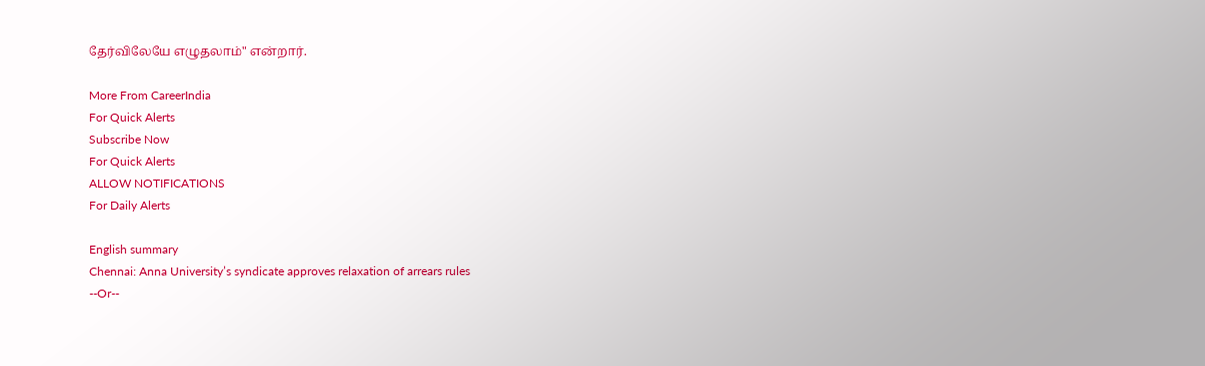தேர்விலேயே எழுதலாம்" என்றார்.

More From CareerIndia
For Quick Alerts
Subscribe Now
For Quick Alerts
ALLOW NOTIFICATIONS
For Daily Alerts

English summary
Chennai: Anna University’s syndicate approves relaxation of arrears rules
--Or--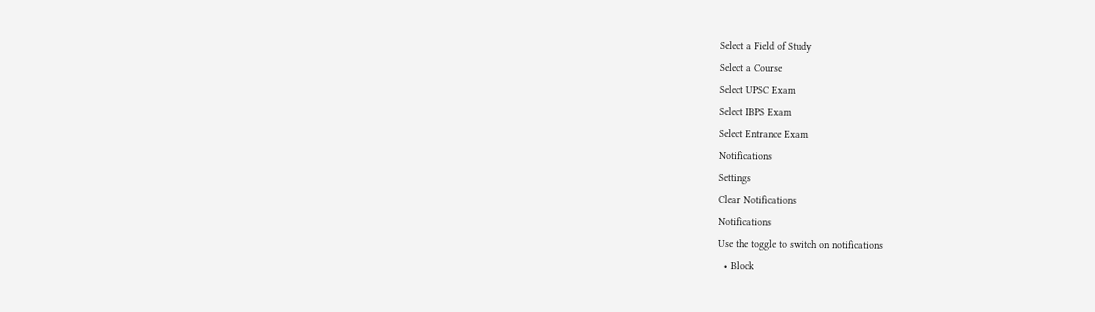Select a Field of Study
Select a Course
Select UPSC Exam
Select IBPS Exam
Select Entrance Exam
Notifications
Settings
Clear Notifications
Notifications
Use the toggle to switch on notifications
  • Block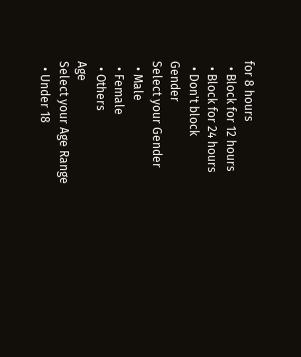for 8 hours
  • Block for 12 hours
  • Block for 24 hours
  • Don't block
Gender
Select your Gender
  • Male
  • Female
  • Others
Age
Select your Age Range
  • Under 18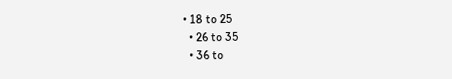• 18 to 25
  • 26 to 35
  • 36 to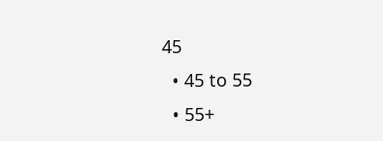45
  • 45 to 55
  • 55+